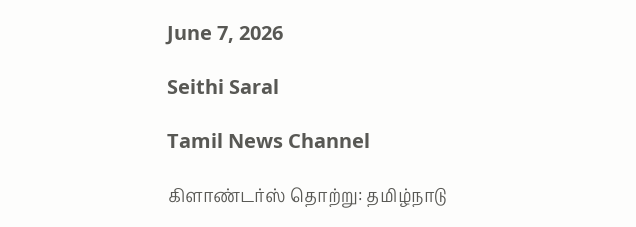June 7, 2026

Seithi Saral

Tamil News Channel

கிளாண்டர்ஸ் தொற்று: தமிழ்நாடு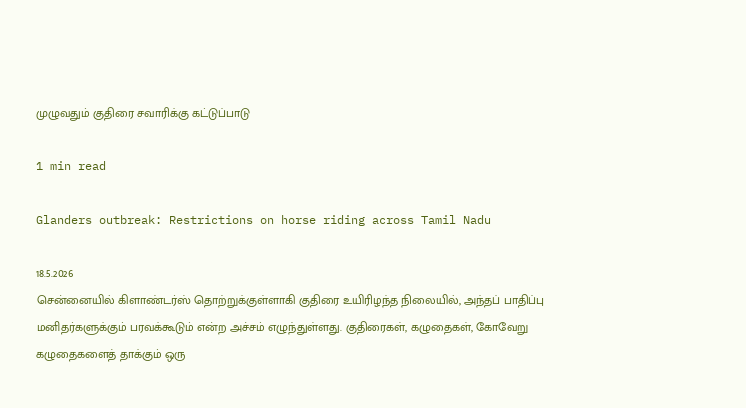முழுவதும் குதிரை சவாரிக்கு கட்டுப்பாடு

1 min read

Glanders outbreak: Restrictions on horse riding across Tamil Nadu

18.5.2026
சென்னையில் கிளாண்டர்ஸ் தொற்றுக்குள்ளாகி குதிரை உயிரிழந்த நிலையில், அந்தப் பாதிப்பு மனிதர்களுக்கும் பரவக்கூடும் என்ற அச்சம் எழுந்துள்ளது. குதிரைகள், கழுதைகள், கோவேறு கழுதைகளைத் தாக்கும் ஒரு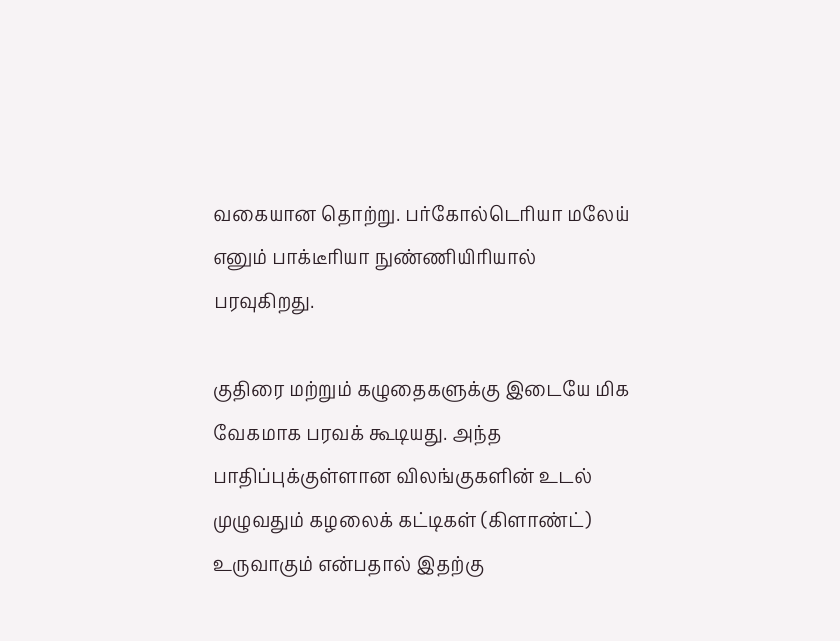வகையான தொற்று. பர்கோல்டெரியா மலேய் எனும் பாக்டீரியா நுண்ணியிரியால் பரவுகிறது.

குதிரை மற்றும் கழுதைகளுக்கு இடையே மிக வேகமாக பரவக் கூடியது. அந்த பாதிப்புக்குள்ளான விலங்குகளின் உடல் முழுவதும் கழலைக் கட்டிகள் (கிளாண்ட்) உருவாகும் என்பதால் இதற்கு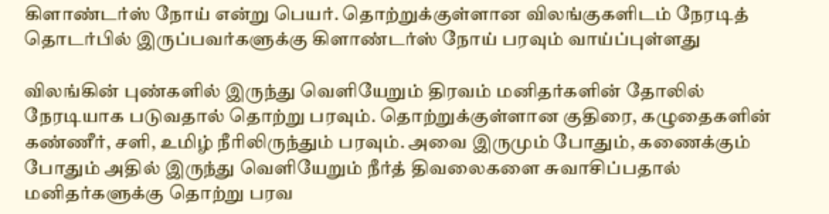கிளாண்டர்ஸ் நோய் என்று பெயர். தொற்றுக்குள்ளான விலங்குகளிடம் நேரடித் தொடர்பில் இருப்பவர்களுக்கு கிளாண்டர்ஸ் நோய் பரவும் வாய்ப்புள்ளது

விலங்கின் புண்களில் இருந்து வெளியேறும் திரவம் மனிதர்களின் தோலில் நேரடியாக படுவதால் தொற்று பரவும். தொற்றுக்குள்ளான குதிரை, கழுதைகளின் கண்ணீர், சளி, உமிழ் நீரிலிருந்தும் பரவும். அவை இருமும் போதும், கணைக்கும் போதும் அதில் இருந்து வெளியேறும் நீர்த் திவலைகளை சுவாசிப்பதால் மனிதர்களுக்கு தொற்று பரவ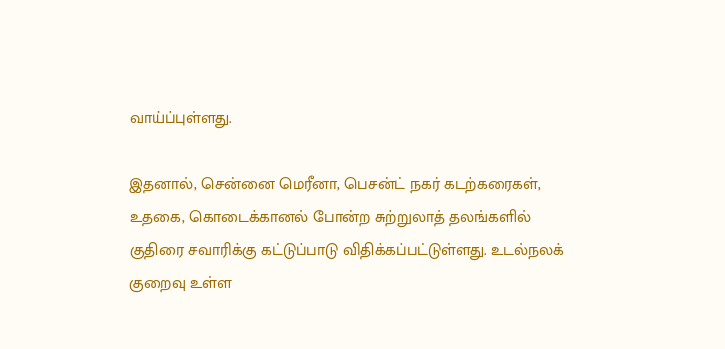வாய்ப்புள்ளது.

இதனால், சென்னை மெரீனா, பெசன்ட் நகர் கடற்கரைகள், உதகை, கொடைக்கானல் போன்ற சுற்றுலாத் தலங்களில் குதிரை சவாரிக்கு கட்டுப்பாடு விதிக்கப்பட்டுள்ளது. உடல்நலக் குறைவு உள்ள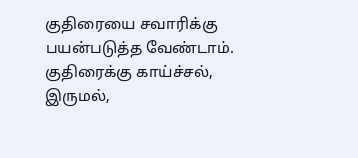குதிரையை சவாரிக்கு பயன்படுத்த வேண்டாம். குதிரைக்கு காய்ச்சல், இருமல்,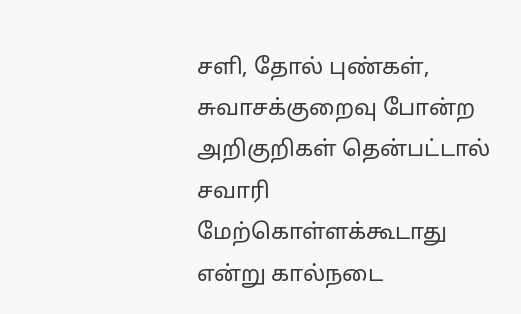சளி, தோல் புண்கள், சுவாசக்குறைவு போன்ற அறிகுறிகள் தென்பட்டால் சவாரி மேற்கொள்ளக்கூடாது என்று கால்நடை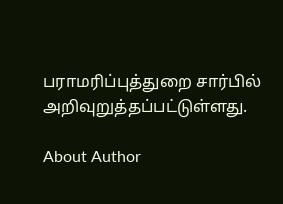பராமரிப்புத்துறை சார்பில் அறிவுறுத்தப்பட்டுள்ளது.

About Author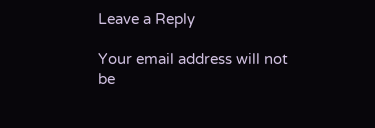Leave a Reply

Your email address will not be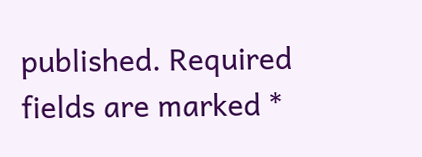published. Required fields are marked *